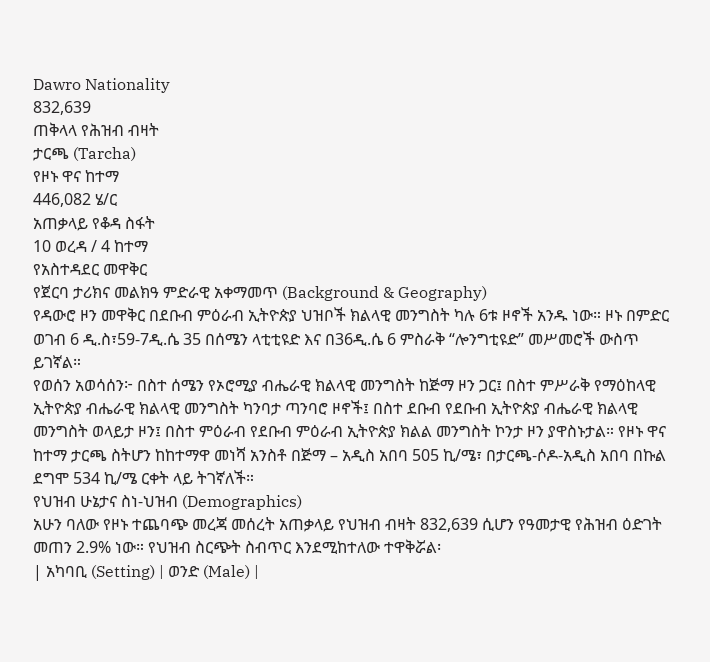Dawro Nationality
832,639
ጠቅላላ የሕዝብ ብዛት
ታርጫ (Tarcha)
የዞኑ ዋና ከተማ
446,082 ሄ/ር
አጠቃላይ የቆዳ ስፋት
10 ወረዳ / 4 ከተማ
የአስተዳደር መዋቅር
የጀርባ ታሪክና መልክዓ ምድራዊ አቀማመጥ (Background & Geography)
የዳውሮ ዞን መዋቅር በደቡብ ምዕራብ ኢትዮጵያ ህዝቦች ክልላዊ መንግስት ካሉ 6ቱ ዞኖች አንዱ ነው። ዞኑ በምድር ወገብ 6 ዲ.ስ፣59-7ዲ.ሴ 35 በሰሜን ላቲቲዩድ እና በ36ዲ.ሴ 6 ምስራቅ “ሎንግቲዩድ” መሥመሮች ውስጥ ይገኛል።
የወሰን አወሳሰን፦ በስተ ሰሜን የኦሮሚያ ብሔራዊ ክልላዊ መንግስት ከጅማ ዞን ጋር፤ በስተ ምሥራቅ የማዕከላዊ ኢትዮጵያ ብሔራዊ ክልላዊ መንግስት ካንባታ ጣንባሮ ዞኖች፤ በስተ ደቡብ የደቡብ ኢትዮጵያ ብሔራዊ ክልላዊ መንግስት ወላይታ ዞን፤ በስተ ምዕራብ የደቡብ ምዕራብ ኢትዮጵያ ክልል መንግስት ኮንታ ዞን ያዋስኑታል። የዞኑ ዋና ከተማ ታርጫ ስትሆን ከከተማዋ መነሻ አንስቶ በጅማ – አዲስ አበባ 505 ኪ/ሜ፣ በታርጫ-ሶዶ-አዲስ አበባ በኩል ደግሞ 534 ኪ/ሜ ርቀት ላይ ትገኛለች።
የህዝብ ሁኔታና ስነ-ህዝብ (Demographics)
አሁን ባለው የዞኑ ተጨባጭ መረጃ መሰረት አጠቃላይ የህዝብ ብዛት 832,639 ሲሆን የዓመታዊ የሕዝብ ዕድገት መጠን 2.9% ነው። የህዝብ ስርጭት ስብጥር እንደሚከተለው ተዋቅሯል፡
| አካባቢ (Setting) | ወንድ (Male) |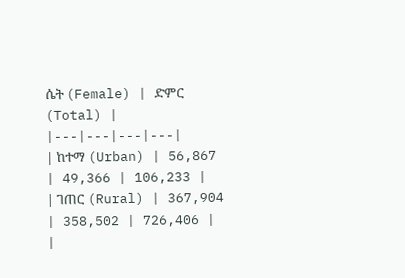ሴት (Female) | ድምር (Total) |
|---|---|---|---|
| ከተማ (Urban) | 56,867 | 49,366 | 106,233 |
| ገጠር (Rural) | 367,904 | 358,502 | 726,406 |
|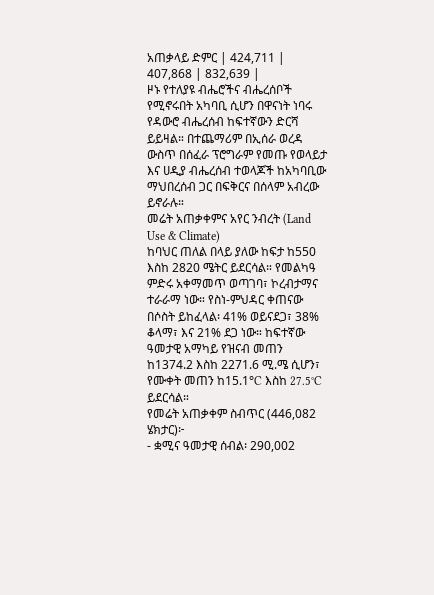አጠቃላይ ድምር | 424,711 | 407,868 | 832,639 |
ዞኑ የተለያዩ ብሔሮችና ብሔረሰቦች የሚኖሩበት አካባቢ ሲሆን በዋናነት ነባሩ የዳውሮ ብሔረሰብ ከፍተኛውን ድርሻ ይይዛል። በተጨማሪም በኢሰራ ወረዳ ውስጥ በሰፈራ ፕሮግራም የመጡ የወላይታ እና ሀዲያ ብሔረሰብ ተወላጆች ከአካባቢው ማህበረሰብ ጋር በፍቅርና በሰላም አብረው ይኖራሉ።
መሬት አጠቃቀምና አየር ንብረት (Land Use & Climate)
ከባህር ጠለል በላይ ያለው ከፍታ ከ550 እስከ 2820 ሜትር ይደርሳል። የመልካዓ ምድሩ አቀማመጥ ወጣገባ፣ ኮረብታማና ተራራማ ነው። የስነ-ምህዳር ቀጠናው በሶስት ይከፈላል፡ 41% ወይናደጋ፣ 38% ቆላማ፣ እና 21% ደጋ ነው። ከፍተኛው ዓመታዊ አማካይ የዝናብ መጠን ከ1374.2 እስከ 2271.6 ሚ.ሜ ሲሆን፣ የሙቀት መጠን ከ15.1°C እስከ 27.5°C ይደርሳል።
የመሬት አጠቃቀም ስብጥር (446,082 ሄክታር)፦
- ቋሚና ዓመታዊ ሰብል፡ 290,002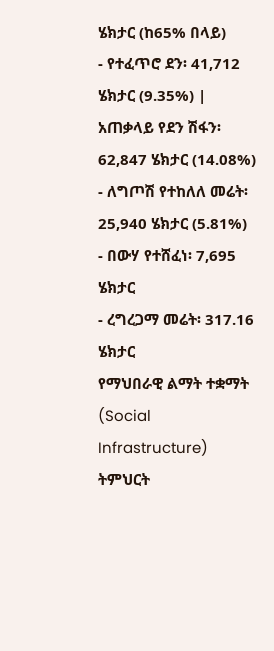ሄክታር (ከ65% በላይ)
- የተፈጥሮ ደን፡ 41,712 ሄክታር (9.35%) | አጠቃላይ የደን ሽፋን፡ 62,847 ሄክታር (14.08%)
- ለግጦሽ የተከለለ መሬት፡ 25,940 ሄክታር (5.81%)
- በውሃ የተሸፈነ፡ 7,695 ሄክታር
- ረግረጋማ መሬት፡ 317.16 ሄክታር
የማህበራዊ ልማት ተቋማት (Social Infrastructure)
ትምህርት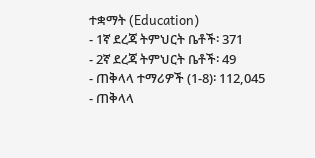ተቋማት (Education)
- 1ኛ ደረጃ ትምህርት ቤቶች፡ 371
- 2ኛ ደረጃ ትምህርት ቤቶች፡ 49
- ጠቅላላ ተማሪዎች (1-8)፡ 112,045
- ጠቅላላ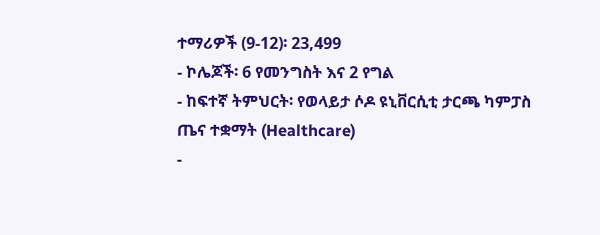ተማሪዎች (9-12)፡ 23,499
- ኮሌጆች፡ 6 የመንግስት እና 2 የግል
- ከፍተኛ ትምህርት፡ የወላይታ ሶዶ ዩኒቨርሲቲ ታርጫ ካምፓስ
ጤና ተቋማት (Healthcare)
-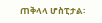ጠቅላላ ሆስፒታል፡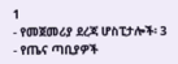1
- የመጀመሪያ ደረጃ ሆስፒታሎች፡ 3
- የጤና ጣቢያዎች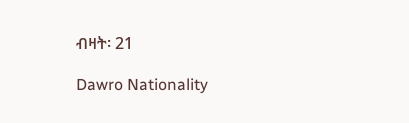ብዛት፡ 21

Dawro Nationality